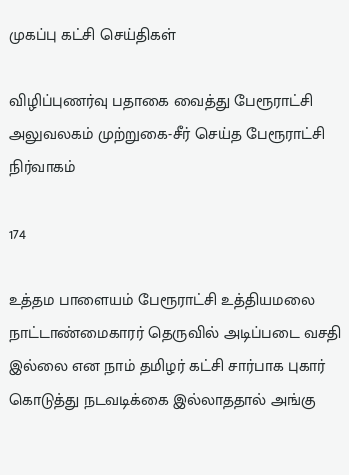முகப்பு கட்சி செய்திகள்

விழிப்புணர்வு பதாகை வைத்து பேரூராட்சி அலுவலகம் முற்றுகை-சீர் செய்த பேரூராட்சி நிர்வாகம்

174

உத்தம பாளையம் பேரூராட்சி உத்தியமலை நாட்டாண்மைகாரர் தெருவில் அடிப்படை வசதி இல்லை என நாம் தமிழர் கட்சி சார்பாக புகார் கொடுத்து நடவடிக்கை இல்லாததால் அங்கு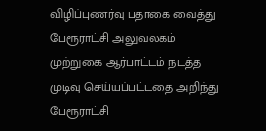விழிப்புணர்வு பதாகை வைத்து பேரூராட்சி அலுவலகம் முற்றுகை ஆர்பாட்டம் நடத்த முடிவு செய்யப்பட்டதை அறிந்து பேரூராட்சி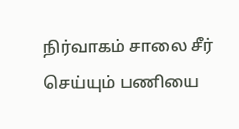நிர்வாகம் சாலை சீர் செய்யும் பணியை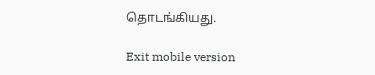தொடங்கியது.

Exit mobile version